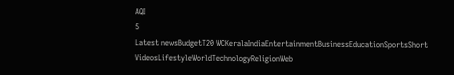AQI
5
Latest newsBudgetT20 WCKeralaIndiaEntertainmentBusinessEducationSportsShort VideosLifestyleWorldTechnologyReligionWeb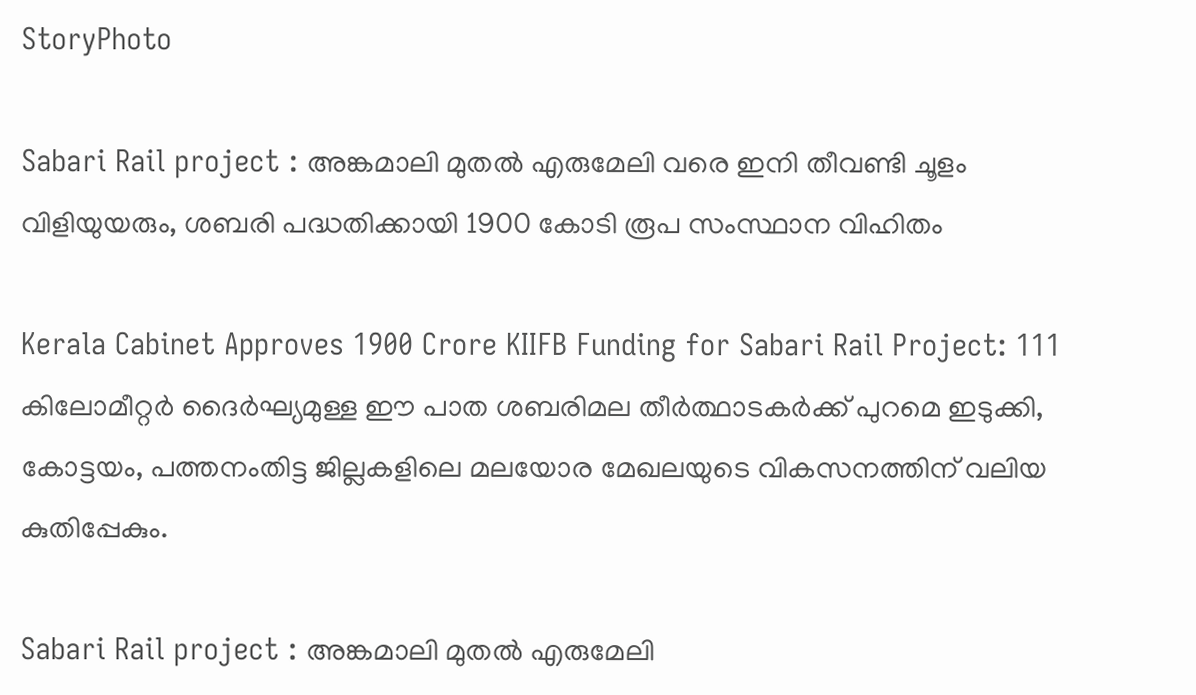StoryPhoto

Sabari Rail project : അങ്കമാലി മുതൽ എരുമേലി വരെ ഇനി തീവണ്ടി ചൂളം വിളിയുയരും, ശബരി പദ്ധതിക്കായി 1900 കോടി രൂപ സംസ്ഥാന വിഹിതം

Kerala Cabinet Approves 1900 Crore KIIFB Funding for Sabari Rail Project: 111 കിലോമീറ്റർ ദൈർഘ്യമുള്ള ഈ പാത ശബരിമല തീർത്ഥാടകർക്ക് പുറമെ ഇടുക്കി, കോട്ടയം, പത്തനംതിട്ട ജില്ലകളിലെ മലയോര മേഖലയുടെ വികസനത്തിന് വലിയ കുതിപ്പേകും.

Sabari Rail project : അങ്കമാലി മുതൽ എരുമേലി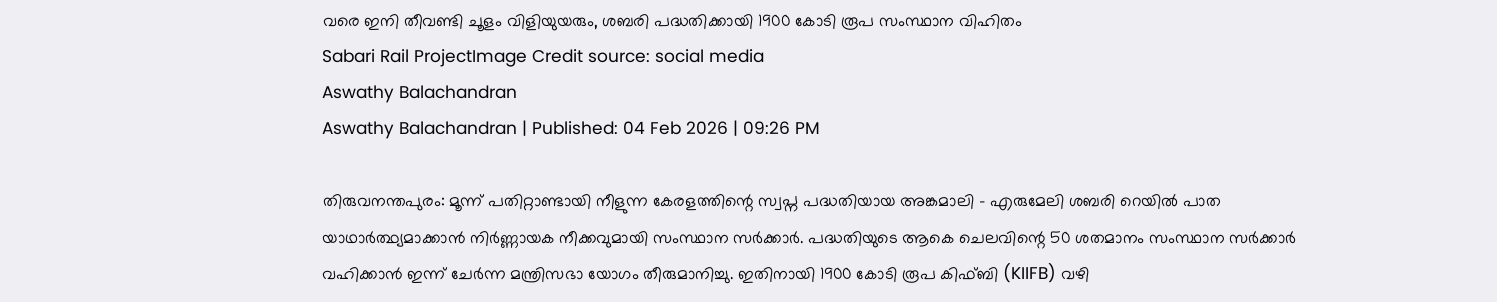വരെ ഇനി തീവണ്ടി ചൂളം വിളിയുയരും, ശബരി പദ്ധതിക്കായി 1900 കോടി രൂപ സംസ്ഥാന വിഹിതം
Sabari Rail ProjectImage Credit source: social media
Aswathy Balachandran
Aswathy Balachandran | Published: 04 Feb 2026 | 09:26 PM

തിരുവനന്തപുരം: മൂന്ന് പതിറ്റാണ്ടായി നീളുന്ന കേരളത്തിന്റെ സ്വപ്ന പദ്ധതിയായ അങ്കമാലി – എരുമേലി ശബരി റെയിൽ പാത യാഥാർത്ഥ്യമാക്കാൻ നിർണ്ണായക നീക്കവുമായി സംസ്ഥാന സർക്കാർ. പദ്ധതിയുടെ ആകെ ചെലവിന്റെ 50 ശതമാനം സംസ്ഥാന സർക്കാർ വഹിക്കാൻ ഇന്ന് ചേർന്ന മന്ത്രിസഭാ യോഗം തീരുമാനിച്ചു. ഇതിനായി 1900 കോടി രൂപ കിഫ്ബി (KIIFB) വഴി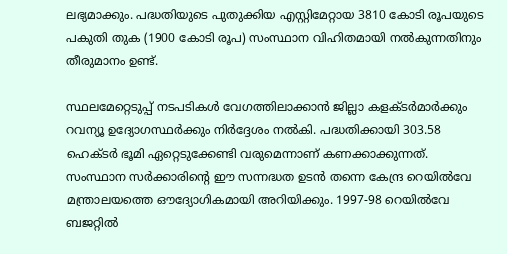ലഭ്യമാക്കും. പദ്ധതിയുടെ പുതുക്കിയ എസ്റ്റിമേറ്റായ 3810 കോടി രൂപയുടെ പകുതി തുക (1900 കോടി രൂപ) സംസ്ഥാന വിഹിതമായി നൽകുന്നതിനും തീരുമാനം ഉണ്ട്.

സ്ഥലമേറ്റെടുപ്പ് നടപടികൾ വേഗത്തിലാക്കാൻ ജില്ലാ കളക്ടർമാർക്കും റവന്യൂ ഉദ്യോഗസ്ഥർക്കും നിർദ്ദേശം നൽകി. പദ്ധതിക്കായി 303.58 ഹെക്ടർ ഭൂമി ഏറ്റെടുക്കേണ്ടി വരുമെന്നാണ് കണക്കാക്കുന്നത്. സംസ്ഥാന സർക്കാരിന്റെ ഈ സന്നദ്ധത ഉടൻ തന്നെ കേന്ദ്ര റെയിൽവേ മന്ത്രാലയത്തെ ഔദ്യോഗികമായി അറിയിക്കും. 1997-98 റെയിൽവേ ബജറ്റിൽ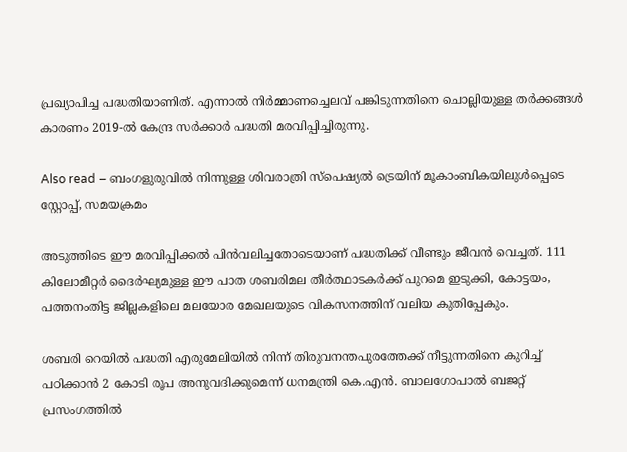പ്രഖ്യാപിച്ച പദ്ധതിയാണിത്. എന്നാൽ നിർമ്മാണച്ചെലവ് പങ്കിടുന്നതിനെ ചൊല്ലിയുള്ള തർക്കങ്ങൾ കാരണം 2019-ൽ കേന്ദ്ര സർക്കാർ പദ്ധതി മരവിപ്പിച്ചിരുന്നു.

Also read – ബംഗളുരുവിൽ നിന്നുള്ള ശിവരാത്രി സ്പെഷ്യൽ ട്രെയിന് മൂകാംബികയിലുൾപ്പെടെ സ്റ്റോപ്പ്, സമയക്രമം

അടുത്തിടെ ഈ മരവിപ്പിക്കൽ പിൻവലിച്ചതോടെയാണ് പദ്ധതിക്ക് വീണ്ടും ജീവൻ വെച്ചത്. 111 കിലോമീറ്റർ ദൈർഘ്യമുള്ള ഈ പാത ശബരിമല തീർത്ഥാടകർക്ക് പുറമെ ഇടുക്കി, കോട്ടയം, പത്തനംതിട്ട ജില്ലകളിലെ മലയോര മേഖലയുടെ വികസനത്തിന് വലിയ കുതിപ്പേകും.

ശബരി റെയിൽ പദ്ധതി എരുമേലിയിൽ നിന്ന് തിരുവനന്തപുരത്തേക്ക് നീട്ടുന്നതിനെ കുറിച്ച് പഠിക്കാൻ 2 കോടി രൂപ അനുവദിക്കുമെന്ന് ധനമന്ത്രി കെ.എൻ. ബാലഗോപാൽ ബജറ്റ് പ്രസംഗത്തിൽ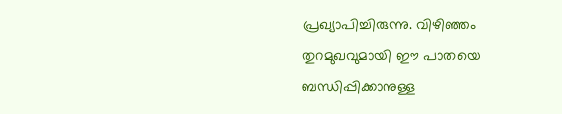പ്രഖ്യാപിച്ചിരുന്നു. വിഴിഞ്ഞം തുറമുഖവുമായി ഈ പാതയെ ബന്ധിപ്പിക്കാനുള്ള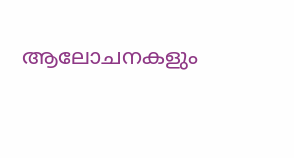ആലോചനകളും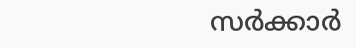സർക്കാർ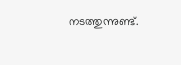നടത്തുന്നുണ്ട്.